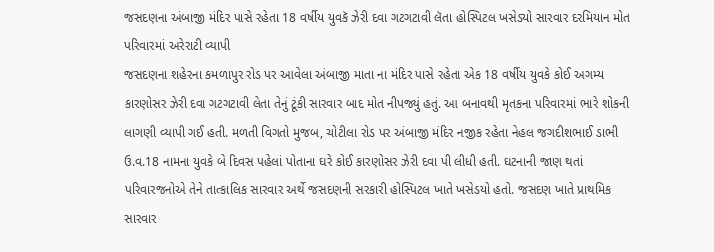જસદણના અંબાજી મંદિર પાસે રહેતા 18 વર્ષીય યુવકૅ ઝેરી દવા ગટગટાવી લૅતા હોસ્પિટલ ખસેડ્યો સારવાર દરમિયાન મોત પરિવારમાં અરેરાટી વ્યાપી
જસદણના શહેરના કમળાપુર રોડ પર આવેલા અંબાજી માતા ના મંદિર પાસે રહેતા એક 18 વર્ષીય યુવકે કોઈ અગમ્ય
કારણોસર ઝેરી દવા ગટગટાવી લેતા તેનું ટૂંકી સારવાર બાદ મોત નીપજ્યું હતું. આ બનાવથી મૃતકના પરિવારમાં ભારે શોકની લાગણી વ્યાપી ગઈ હતી. મળતી વિગતો મુજબ, ચોટીલા રોડ પર અંબાજી મંદિર નજીક રહેતા નેહલ જગદીશભાઈ ડાભી ઉ.વ.18 નામના યુવકે બે દિવસ પહેલાં પોતાના ઘરે કોઈ કારણોસર ઝેરી દવા પી લીધી હતી. ઘટનાની જાણ થતાં
પરિવારજનોએ તેને તાત્કાલિક સારવાર અર્થે જસદણની સરકારી હોસ્પિટલ ખાતે ખસેડયો હતો. જસદણ ખાતે પ્રાથમિક સારવાર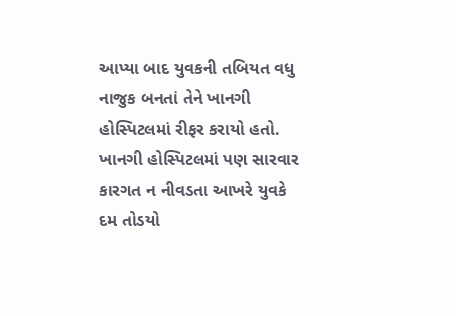આપ્યા બાદ યુવકની તબિયત વધુ નાજુક બનતાં તેને ખાનગી હોસ્પિટલમાં રીફર કરાયો હતો. ખાનગી હોસ્પિટલમાં પણ સારવાર કારગત ન નીવડતા આખરે યુવકે દમ તોડયો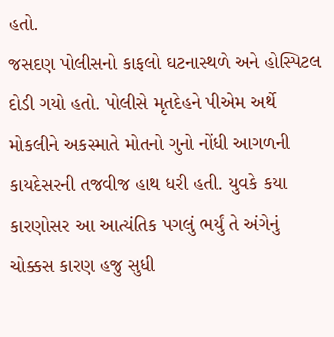હતો.
જસદણ પોલીસનો કાફલો ઘટનાસ્થળે અને હોસ્પિટલ દોડી ગયો હતો. પોલીસે મૃતદેહને પીએમ અર્થે મોકલીને અકસ્માતે મોતનો ગુનો નોંધી આગળની કાયદેસરની તજવીજ હાથ ધરી હતી. યુવકે કયા કારણોસર આ આત્યંતિક પગલું ભર્યું તે અંગેનું ચોક્કસ કારણ હજુ સુધી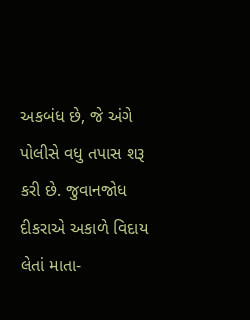અકબંધ છે, જે અંગે પોલીસે વધુ તપાસ શરૂ કરી છે. જુવાનજોધ દીકરાએ અકાળે વિદાય લેતાં માતા-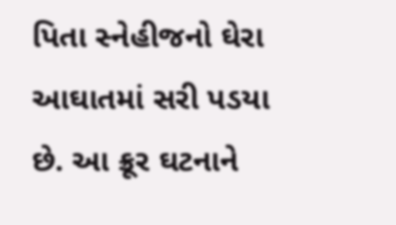પિતા સ્નેહીજનો ઘેરા આઘાતમાં સરી પડયા છે. આ ક્રૂર ઘટનાને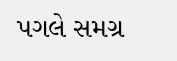પગલે સમગ્ર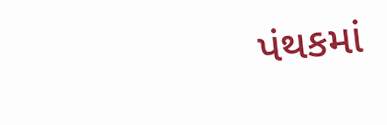પંથકમાં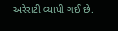અરેરાટી વ્યાપી ગઈ છે.